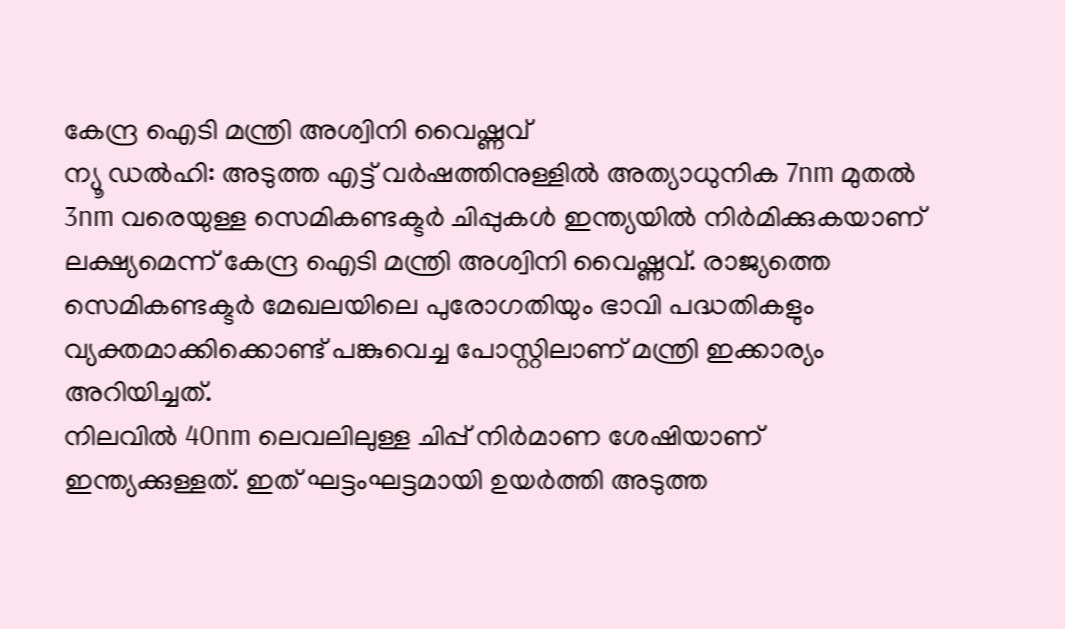കേന്ദ്ര ഐടി മന്ത്രി അശ്വിനി വൈഷ്ണവ്
ന്യൂ ഡൽഹി: അടുത്ത എട്ട് വർഷത്തിനുള്ളിൽ അത്യാധുനിക 7nm മുതൽ 3nm വരെയുള്ള സെമികണ്ടക്ടർ ചിപ്പുകൾ ഇന്ത്യയിൽ നിർമിക്കുകയാണ് ലക്ഷ്യമെന്ന് കേന്ദ്ര ഐടി മന്ത്രി അശ്വിനി വൈഷ്ണവ്. രാജ്യത്തെ സെമികണ്ടക്ടർ മേഖലയിലെ പുരോഗതിയും ഭാവി പദ്ധതികളും വ്യക്തമാക്കിക്കൊണ്ട് പങ്കുവെച്ച പോസ്റ്റിലാണ് മന്ത്രി ഇക്കാര്യം അറിയിച്ചത്.
നിലവിൽ 40nm ലെവലിലുള്ള ചിപ്പ് നിർമാണ ശേഷിയാണ് ഇന്ത്യക്കുള്ളത്. ഇത് ഘട്ടംഘട്ടമായി ഉയർത്തി അടുത്ത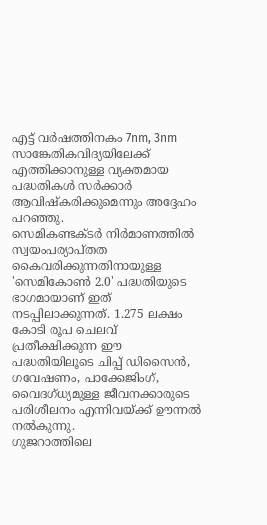എട്ട് വർഷത്തിനകം 7nm, 3nm സാങ്കേതികവിദ്യയിലേക്ക് എത്തിക്കാനുള്ള വ്യക്തമായ പദ്ധതികൾ സർക്കാർ ആവിഷ്കരിക്കുമെന്നും അദ്ദേഹം പറഞ്ഞു.
സെമികണ്ടക്ടർ നിർമാണത്തിൽ സ്വയംപര്യാപ്തത കൈവരിക്കുന്നതിനായുള്ള 'സെമികോൺ 2.0' പദ്ധതിയുടെ ഭാഗമായാണ് ഇത് നടപ്പിലാക്കുന്നത്. 1.275 ലക്ഷം കോടി രൂപ ചെലവ് പ്രതീക്ഷിക്കുന്ന ഈ പദ്ധതിയിലൂടെ ചിപ്പ് ഡിസൈൻ, ഗവേഷണം, പാക്കേജിംഗ്, വൈദഗ്ധ്യമുള്ള ജീവനക്കാരുടെ പരിശീലനം എന്നിവയ്ക്ക് ഊന്നൽ നൽകുന്നു.
ഗുജറാത്തിലെ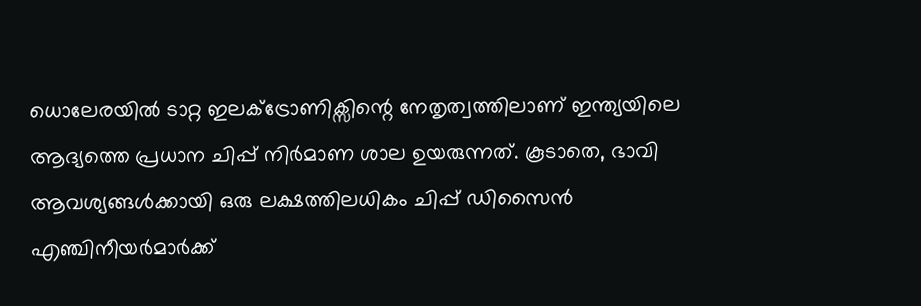ധൊലേരയിൽ ടാറ്റ ഇലക്ട്രോണിക്സിന്റെ നേതൃത്വത്തിലാണ് ഇന്ത്യയിലെ ആദ്യത്തെ പ്രധാന ചിപ്പ് നിർമാണ ശാല ഉയരുന്നത്. കൂടാതെ, ഭാവി ആവശ്യങ്ങൾക്കായി ഒരു ലക്ഷത്തിലധികം ചിപ്പ് ഡിസൈൻ എഞ്ചിനീയർമാർക്ക്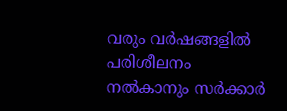വരും വർഷങ്ങളിൽ പരിശീലനം നൽകാനും സർക്കാർ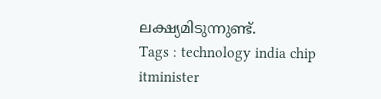ലക്ഷ്യമിടുന്നുണ്ട്.
Tags : technology india chip itminister